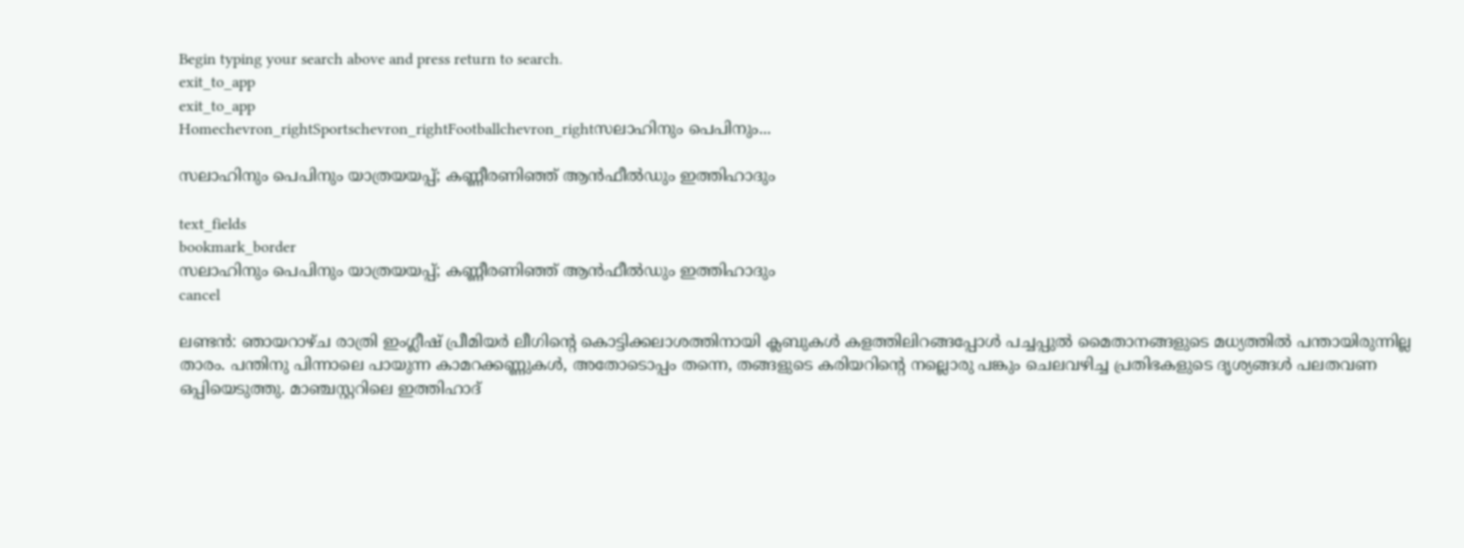Begin typing your search above and press return to search.
exit_to_app
exit_to_app
Homechevron_rightSportschevron_rightFootballchevron_rightസലാഹിനും പെപിനും...

സലാഹിനും പെപിനും യാത്രയയപ്പ്; കണ്ണീരണിഞ്ഞ് ആൻഫീൽഡും ഇത്തിഹാദും

text_fields
bookmark_border
സലാഹിനും പെപിനും യാത്രയയപ്പ്; കണ്ണീരണിഞ്ഞ് ആൻഫീൽഡും ഇത്തിഹാദും
cancel

ലണ്ടൻ: ഞായറാഴ്ച രാത്രി ഇംഗ്ലീഷ് പ്രീമിയർ ലീഗിന്റെ കൊട്ടിക്കലാശത്തിനായി ക്ലബുകൾ കളത്തിലിറങ്ങപ്പോൾ പച്ചപ്പുൽ മൈതാനങ്ങളുടെ മധ്യത്തിൽ പന്തായിരുന്നില്ല താരം. പന്തിനു പിന്നാലെ പായുന്ന കാമറക്കണ്ണുകൾ, അതോടൊപ്പം തന്നെ, തങ്ങളുടെ കരിയറിന്റെ നല്ലൊരു പങ്കും ചെലവഴിച്ച പ്രതിഭകളുടെ ദൃശ്യങ്ങൾ പലതവണ ഒപ്പിയെടുത്തു. മാഞ്ചസ്റ്ററിലെ ഇത്തിഹാദ്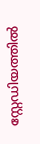സ്റ്റേഡിയത്തിൽ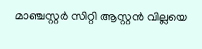മാഞ്ചസ്റ്റർ സിറ്റി ആസ്റ്റൻ വില്ലയെ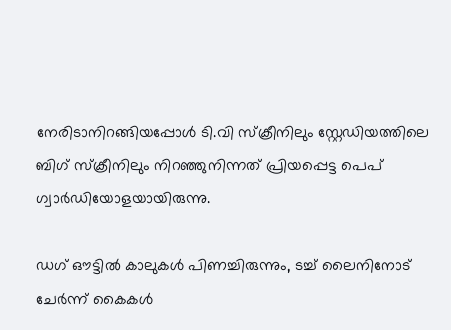നേരിടാനിറങ്ങിയപ്പോൾ ടി.വി സ്ക്രീനിലും സ്റ്റേഡിയത്തിലെ ബിഗ് സ്ക്രീനിലും നിറഞ്ഞുനിന്നത് പ്രിയപ്പെട്ട പെപ് ഗ്വാർഡിയോളയായിരുന്നു.

ഡഗ് ഔട്ടിൽ കാലുകൾ പിണച്ചിരുന്നും, ടച്ച് ലൈനിനോട് ചേർന്ന് കൈകൾ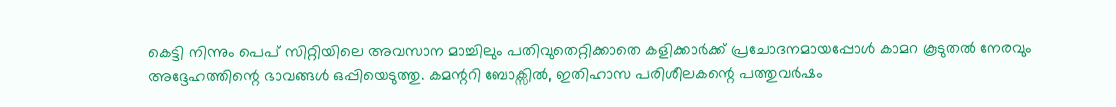കെട്ടി നിന്നും പെപ് സിറ്റിയിലെ അവസാന മാച്ചിലും പതിവുതെറ്റിക്കാതെ കളിക്കാർക്ക് പ്രചോദനമായപ്പോൾ കാമറ കൂടുതൽ നേരവും അദ്ദേഹത്തിന്റെ ഭാവങ്ങൾ ഒപ്പിയെടുത്തു. കമന്ററി ബോക്സിൽ, ഇതിഹാസ പരിശീലകന്റെ പത്തുവർഷം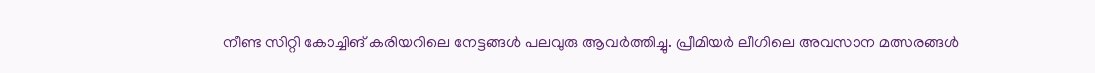നീണ്ട സിറ്റി കോച്ചിങ് കരിയറിലെ നേട്ടങ്ങൾ പലവുരു ആവർത്തിച്ചു. പ്രീമിയർ ലീഗിലെ അവസാന മത്സരങ്ങൾ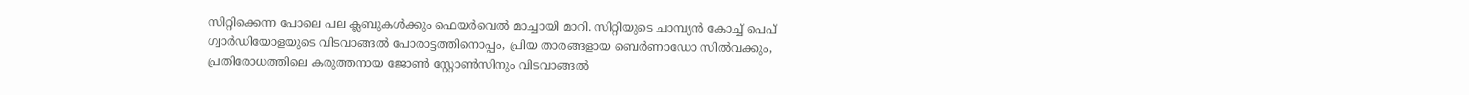സിറ്റിക്കെന്ന പോലെ പല ക്ലബുകൾക്കും ഫെയർവെൽ മാച്ചായി മാറി. സിറ്റിയുടെ ചാമ്പ്യൻ കോച്ച് പെപ് ഗ്വാർഡിയോളയുടെ വിടവാങ്ങൽ പോരാട്ടത്തിനൊപ്പം, പ്രിയ താരങ്ങളായ ബെർണാഡോ സിൽവക്കും, പ്രതിരോധത്തിലെ കരുത്തനായ ജോൺ സ്റ്റോൺസിനും വിടവാങ്ങൽ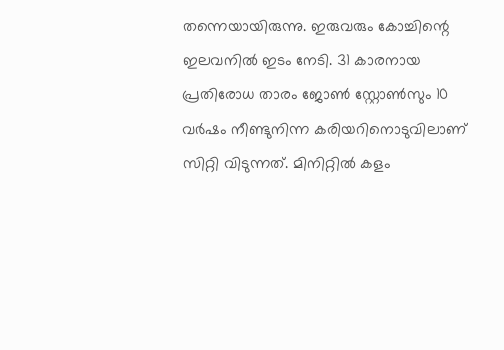തന്നെയായിരുന്നു. ഇരുവരും കോച്ചിന്റെ ഇലവനിൽ ഇടം നേടി. 31 കാരനായ പ്രതിരോധ താരം ജോൺ സ്റ്റോൺസും 10 വർഷം നീണ്ടുനിന്ന കരിയറിനൊടുവിലാണ് സിറ്റി വിടുന്നത്. മിനിറ്റിൽ കളം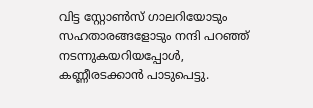വിട്ട സ്റ്റോൺസ് ഗാലറിയോടും സഹതാരങ്ങളോടും നന്ദി പറഞ്ഞ് നടന്നുകയറിയപ്പോൾ, കണ്ണീരടക്കാൻ പാടുപെട്ടു.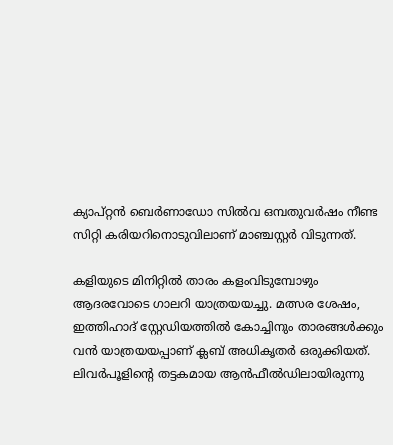ക്യാപ്റ്റൻ ബെർണാഡോ സിൽവ ഒമ്പതുവർഷം നീണ്ട സിറ്റി കരിയറിനൊടുവിലാണ് മാഞ്ചസ്റ്റർ വിടുന്നത്.

കളിയുടെ മിനിറ്റിൽ താരം കളംവിടുമ്പോഴും ആദരവോടെ ഗാലറി യാത്രയയച്ചു. മത്സര ശേഷം, ഇത്തിഹാദ് സ്റ്റേഡിയത്തിൽ കോച്ചിനും താരങ്ങൾക്കും വൻ യാത്രയയപ്പാണ് ക്ലബ് അധികൃതർ ഒരുക്കിയത്. ലിവർപൂളിന്റെ തട്ടകമായ ആൻഫീൽഡിലായിരുന്നു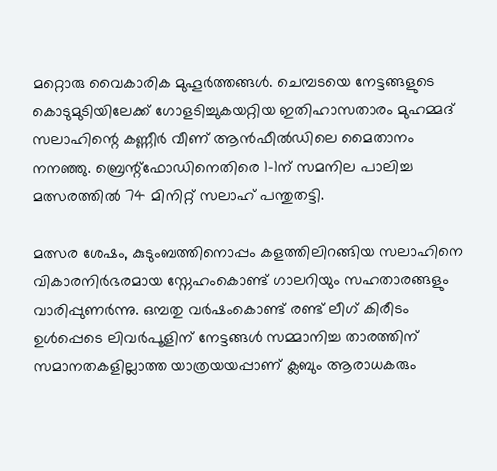മറ്റൊരു വൈകാരിക മുഹൂർത്തങ്ങൾ. ചെമ്പടയെ നേട്ടങ്ങളുടെ കൊടുമുടിയിലേക്ക് ഗോളടിച്ചുകയറ്റിയ ഇതിഹാസതാരം മുഹമ്മദ് സലാഹിന്റെ കണ്ണീർ വീണ് ആൻഫീൽഡിലെ മൈതാനം നനഞ്ഞു. ബ്രെന്റ്ഫോഡിനെതിരെ 1-1ന് സമനില പാലിച്ച മത്സരത്തിൽ 74 മിനിറ്റ് സലാഹ് പന്തുതട്ടി.

മത്സര ശേഷം, കുടുംബത്തിനൊപ്പം കളത്തിലിറങ്ങിയ സലാഹിനെ വികാരനിർഭരമായ സ്നേഹംകൊണ്ട് ഗാലറിയും സഹതാരങ്ങളും വാരിപ്പുണർന്നു. ഒമ്പതു വർഷംകൊണ്ട് രണ്ട് ലീഗ് കിരീടം ഉൾപ്പെടെ ലിവർപൂളിന് നേട്ടങ്ങൾ സമ്മാനിച്ച താരത്തിന് സമാനതകളില്ലാത്ത യാത്രയയപ്പാണ് ക്ലബും ആരാധകരും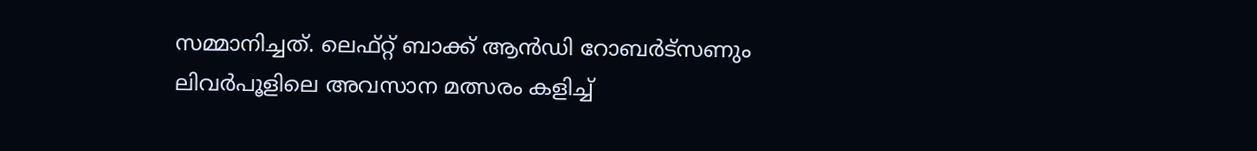സമ്മാനിച്ചത്. ലെഫ്റ്റ് ബാക്ക് ആൻഡി റോബർട്സണും ലിവർപൂളിലെ അവസാന മത്സരം കളിച്ച്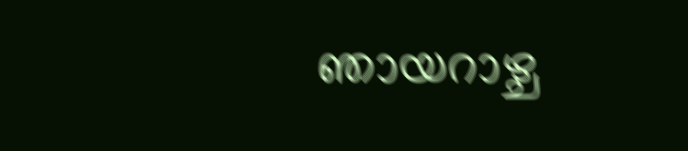ഞായറാഴ്ച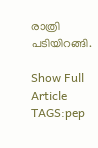രാത്രി പടിയിറങ്ങി.

Show Full Article
TAGS:pep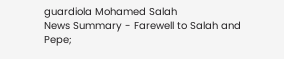guardiola Mohamed Salah
News Summary - Farewell to Salah and Pepe;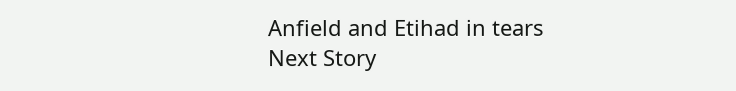Anfield and Etihad in tears
Next Story